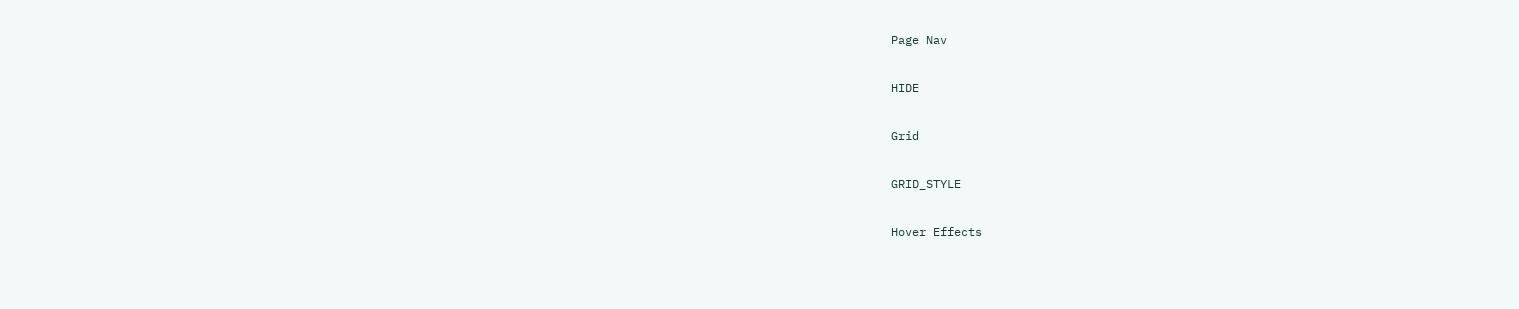Page Nav

HIDE

Grid

GRID_STYLE

Hover Effects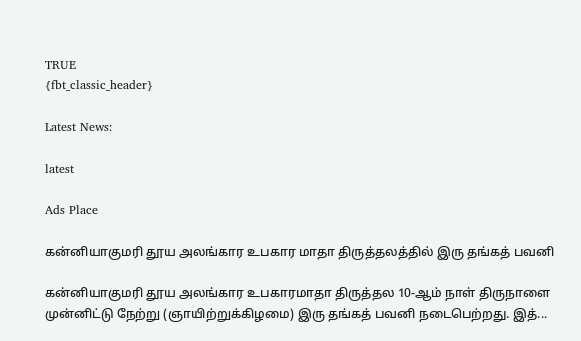TRUE
{fbt_classic_header}

Latest News:

latest

Ads Place

கன்னியாகுமரி தூய அலங்கார உபகார மாதா திருத்தலத்தில் இரு தங்கத் பவனி

கன்னியாகுமரி தூய அலங்கார உபகாரமாதா திருத்தல 10-ஆம் நாள் திருநாளை முன்னிட்டு நேற்று (ஞாயிற்றுக்கிழமை) இரு தங்கத் பவனி நடைபெற்றது. இத்...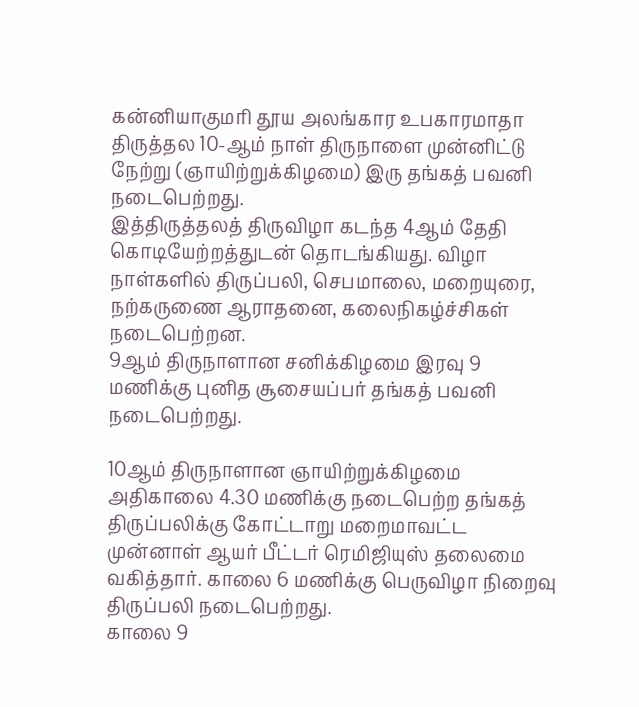கன்னியாகுமரி தூய அலங்கார உபகாரமாதா திருத்தல 10-ஆம் நாள் திருநாளை முன்னிட்டு நேற்று (ஞாயிற்றுக்கிழமை) இரு தங்கத் பவனி நடைபெற்றது.
இத்திருத்தலத் திருவிழா கடந்த 4ஆம் தேதி கொடியேற்றத்துடன் தொடங்கியது. விழா நாள்களில் திருப்பலி, செபமாலை, மறையுரை, நற்கருணை ஆராதனை, கலைநிகழ்ச்சிகள் நடைபெற்றன.
9ஆம் திருநாளான சனிக்கிழமை இரவு 9 மணிக்கு புனித சூசையப்பர் தங்கத் பவனி நடைபெற்றது.

10ஆம் திருநாளான ஞாயிற்றுக்கிழமை அதிகாலை 4.30 மணிக்கு நடைபெற்ற தங்கத் திருப்பலிக்கு கோட்டாறு மறைமாவட்ட முன்னாள் ஆயர் பீட்டர் ரெமிஜியுஸ் தலைமை வகித்தார். காலை 6 மணிக்கு பெருவிழா நிறைவு திருப்பலி நடைபெற்றது.
காலை 9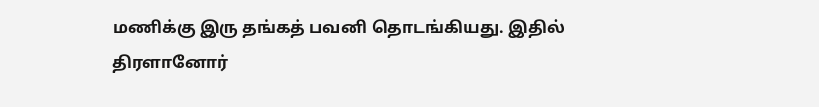மணிக்கு இரு தங்கத் பவனி தொடங்கியது. இதில் திரளானோர்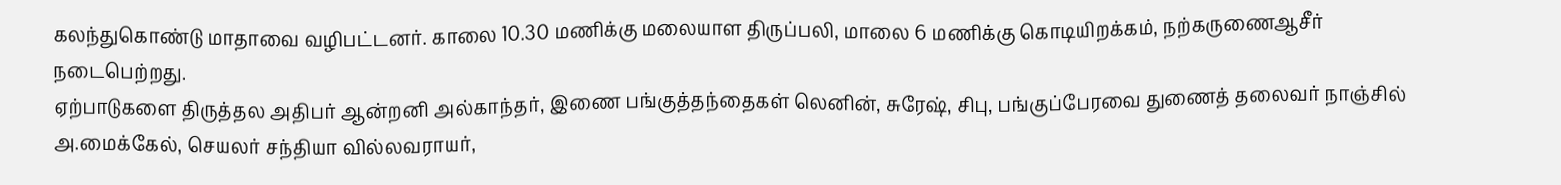கலந்துகொண்டு மாதாவை வழிபட்டனர். காலை 10.30 மணிக்கு மலையாள திருப்பலி, மாலை 6 மணிக்கு கொடியிறக்கம், நற்கருணைஆசீர் நடைபெற்றது.
ஏற்பாடுகளை திருத்தல அதிபர் ஆன்றனி அல்காந்தர், இணை பங்குத்தந்தைகள் லெனின், சுரேஷ், சிபு, பங்குப்பேரவை துணைத் தலைவர் நாஞ்சில் அ.மைக்கேல், செயலர் சந்தியா வில்லவராயர்,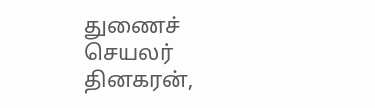துணைச் செயலர் தினகரன்,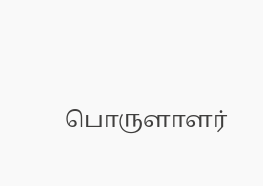பொருளாளர்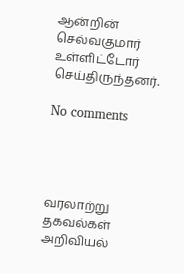ஆன்றின் செல்வகுமார் உள்ளிட்டோர் செய்திருந்தனர்.

No comments




வரலாற்று தகவல்கள்
அறிவியல்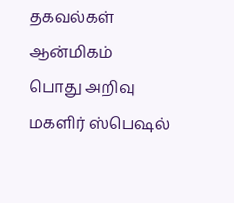தகவல்கள்
ஆன்மிகம்
பொது அறிவு
மகளிர் ஸ்பெஷல்